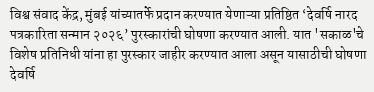विश्व संवाद केंद्र, मुंबई यांच्यातर्फे प्रदान करण्यात येणाऱ्या प्रतिष्ठित ‘देवर्षि नारद पत्रकारिता सन्मान २०२६’ पुरस्कारांची घोषणा करण्यात आली. यात 'सकाळ'चे विशेष प्रतिनिधी यांना हा पुरस्कार जाहीर करण्यात आला असून यासाठीची घोषणा देवर्षि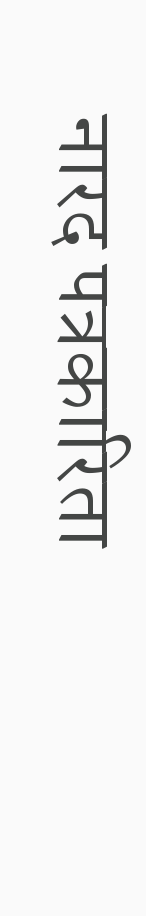नारद पत्रकारिता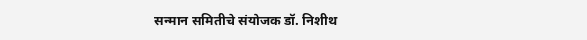सन्मान समितीचे संयोजक डॉ. निशीथ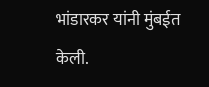भांडारकर यांनी मुंबईत केली.